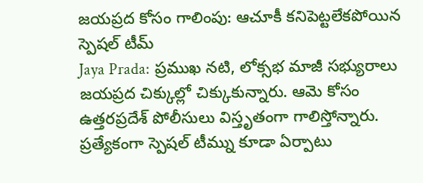జయప్రద కోసం గాలింపు: ఆచూకీ కనిపెట్టలేకపోయిన స్పెషల్ టీమ్
Jaya Prada: ప్రముఖ నటి, లోక్సభ మాజీ సభ్యురాలు జయప్రద చిక్కుల్లో చిక్కుకున్నారు. ఆమె కోసం ఉత్తరప్రదేశ్ పోలీసులు విస్తృతంగా గాలిస్తోన్నారు. ప్రత్యేకంగా స్పెషల్ టీమ్ను కూడా ఏర్పాటు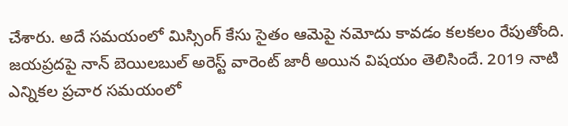చేశారు. అదే సమయంలో మిస్సింగ్ కేసు సైతం ఆమెపై నమోదు కావడం కలకలం రేపుతోంది.
జయప్రదపై నాన్ బెయిలబుల్ అరెస్ట్ వారెంట్ జారీ అయిన విషయం తెలిసిందే. 2019 నాటి ఎన్నికల ప్రచార సమయంలో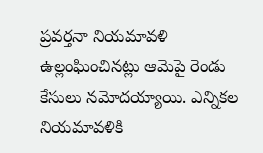ప్రవర్తనా నియమావళి ఉల్లంఘించినట్లు ఆమెపై రెండు కేసులు నమోదయ్యాయి. ఎన్నికల నియమావళికి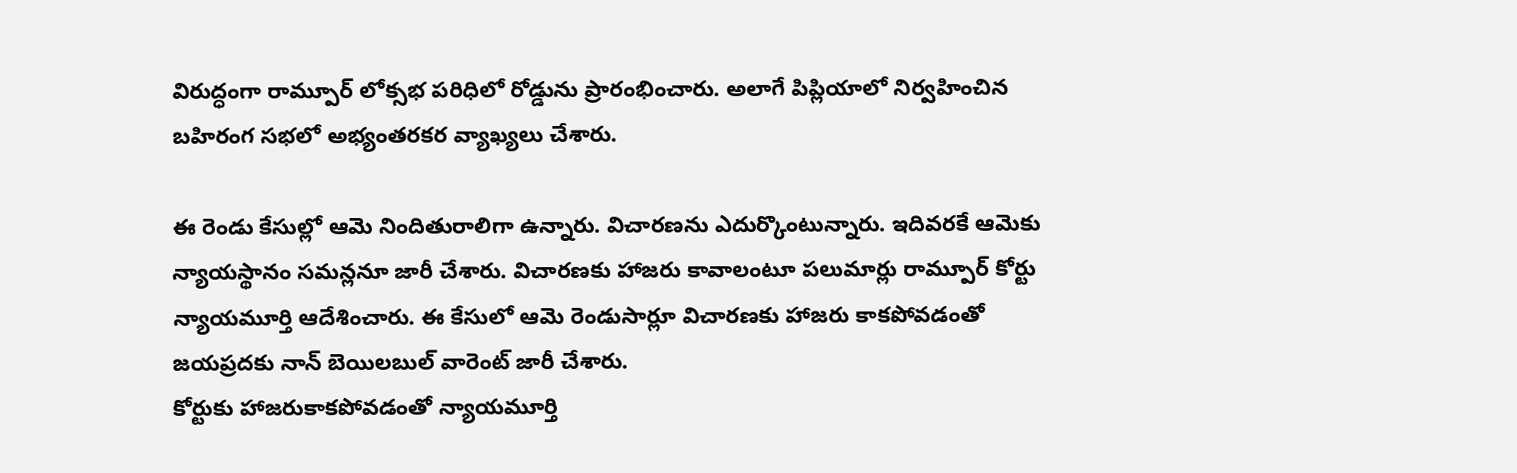విరుద్ధంగా రామ్పూర్ లోక్సభ పరిధిలో రోడ్డును ప్రారంభించారు. అలాగే పిప్లియాలో నిర్వహించిన బహిరంగ సభలో అభ్యంతరకర వ్యాఖ్యలు చేశారు.

ఈ రెండు కేసుల్లో ఆమె నిందితురాలిగా ఉన్నారు. విచారణను ఎదుర్కొంటున్నారు. ఇదివరకే ఆమెకు న్యాయస్థానం సమన్లనూ జారీ చేశారు. విచారణకు హాజరు కావాలంటూ పలుమార్లు రామ్పూర్ కోర్టు న్యాయమూర్తి ఆదేశించారు. ఈ కేసులో ఆమె రెండుసార్లూ విచారణకు హాజరు కాకపోవడంతో జయప్రదకు నాన్ బెయిలబుల్ వారెంట్ జారీ చేశారు.
కోర్టుకు హాజరుకాకపోవడంతో న్యాయమూర్తి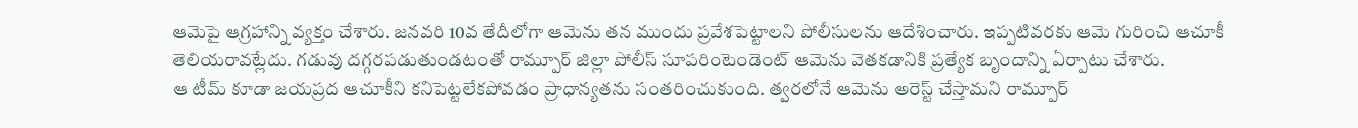ఆమెపై ఆగ్రహాన్ని వ్యక్తం చేశారు. జనవరి 10వ తేదీలోగా ఆమెను తన ముందు ప్రవేశపెట్టాలని పోలీసులను ఆదేశించారు. ఇప్పటివరకు ఆమె గురించి ఆచూకీ తెలియరావట్లేదు. గడువు దగ్గరపడుతుండటంతో రామ్పూర్ జిల్లా పోలీస్ సూపరింటెండెంట్ ఆమెను వెతకడానికి ప్రత్యేక బృందాన్ని ఏర్పాటు చేశారు.
ఆ టీమ్ కూడా జయప్రద ఆచూకీని కనిపెట్టలేకపోవడం ప్రాధాన్యతను సంతరించుకుంది. త్వరలోనే ఆమెను అరెస్ట్ చేస్తామని రామ్పూర్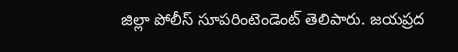జిల్లా పోలీస్ సూపరింటెండెంట్ తెలిపారు. జయప్రద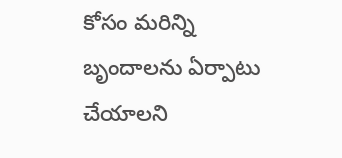కోసం మరిన్ని బృందాలను ఏర్పాటు చేయాలని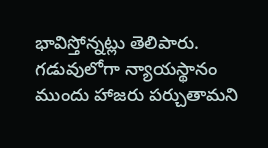భావిస్తోన్నట్లు తెలిపారు. గడువులోగా న్యాయస్థానం ముందు హాజరు పర్చుతామని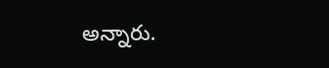అన్నారు.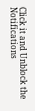Click it and Unblock the Notifications